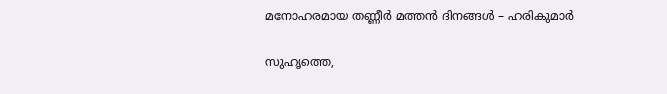മനോഹരമായ തണ്ണീര്‍ മത്തന്‍ ദിനങ്ങള്‍ – ഹരികുമാര്‍

സുഹൃത്തെ,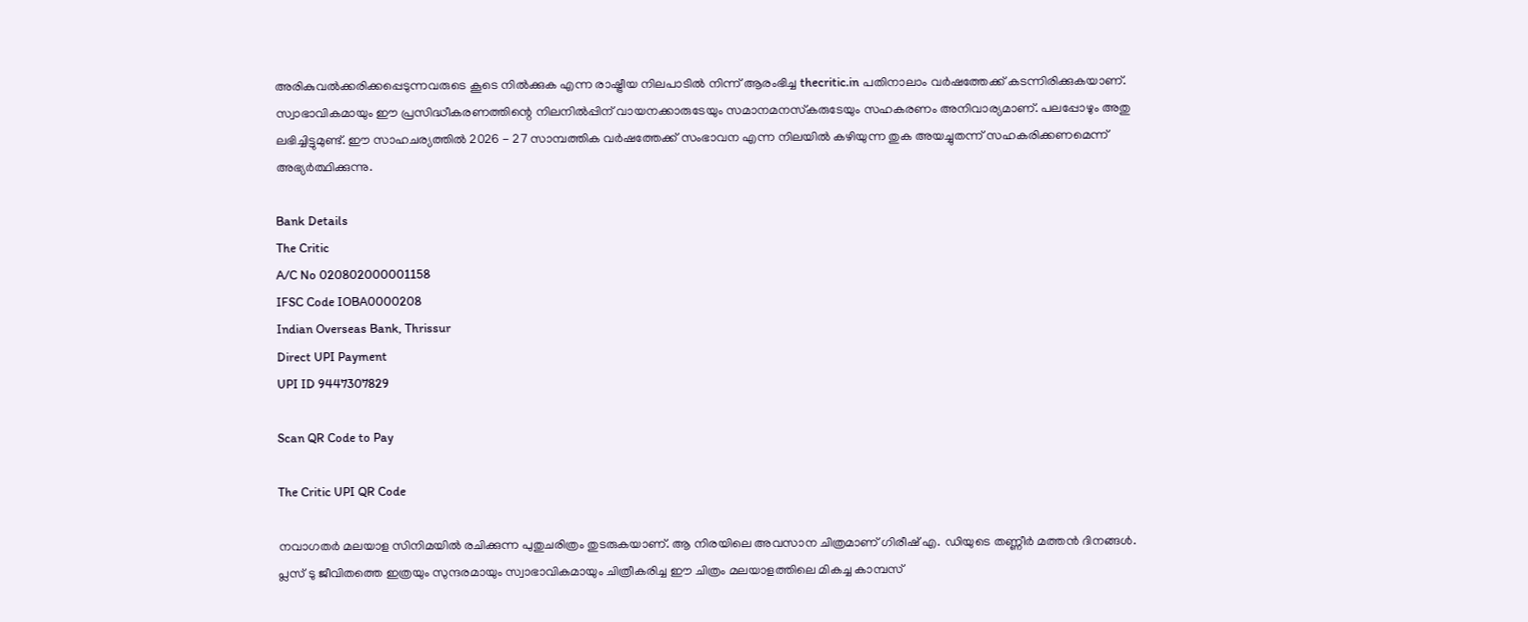അരികുവല്‍ക്കരിക്കപ്പെടുന്നവരുടെ കൂടെ നില്‍ക്കുക എന്ന രാഷ്ട്രീയ നിലപാടില്‍ നിന്ന് ആരംഭിച്ച thecritic.in പതിനാലാം വര്‍ഷത്തേക്ക് കടന്നിരിക്കുകയാണ്. സ്വാഭാവികമായും ഈ പ്രസിദ്ധീകരണത്തിന്റെ നിലനില്‍പ്പിന് വായനക്കാരുടേയും സമാനമനസ്‌കരുടേയും സഹകരണം അനിവാര്യമാണ്. പലപ്പോഴും അതു ലഭിച്ചിട്ടുമുണ്ട്. ഈ സാഹചര്യത്തില്‍ 2026 - 27 സാമ്പത്തിക വര്‍ഷത്തേക്ക് സംഭാവന എന്ന നിലയില്‍ കഴിയുന്ന തുക അയച്ചുതന്ന് സഹകരിക്കണമെന്ന് അഭ്യര്‍ത്ഥിക്കുന്നു.

Bank Details
The Critic
A/C No 020802000001158
IFSC Code IOBA0000208
Indian Overseas Bank, Thrissur
Direct UPI Payment
UPI ID 9447307829

Scan QR Code to Pay

The Critic UPI QR Code

നവാഗതര്‍ മലയാള സിനിമയില്‍ രചിക്കുന്ന പുതുചരിത്രം തുടരുകയാണ്. ആ നിരയിലെ അവസാന ചിത്രമാണ് ഗിരീഷ് എ. ഡിയുടെ തണ്ണീര്‍ മത്തന്‍ ദിനങ്ങള്‍. പ്ലസ് ടു ജീവിതത്തെ ഇത്രയും സുന്ദരമായും സ്വാഭാവികമായും ചിത്രീകരിച്ച ഈ ചിത്രം മലയാളത്തിലെ മികച്ച കാമ്പസ്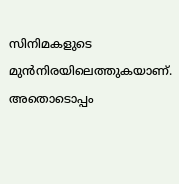സിനിമകളുടെ മുന്‍നിരയിലെത്തുകയാണ്. അതൊടൊപ്പം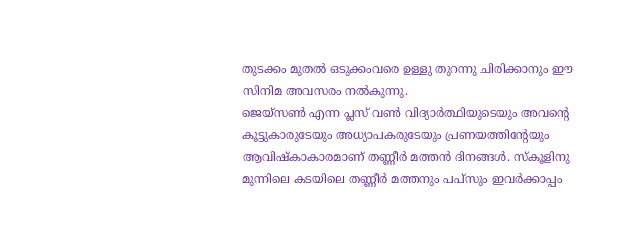തുടക്കം മുതല്‍ ഒടുക്കംവരെ ഉള്ളു തുറന്നു ചിരിക്കാനും ഈ സിനിമ അവസരം നല്‍കുന്നു.
ജെയ്സണ്‍ എന്ന പ്ലസ് വണ്‍ വിദ്യാര്‍ത്ഥിയുടെയും അവന്റെ കൂട്ടുകാരുടേയും അധ്യാപകരുടേയും പ്രണയത്തിന്റേയും ആവിഷ്‌കാകാരമാണ് തണ്ണീര്‍ മത്തന്‍ ദിനങ്ങള്‍. സ്‌കൂളിനു മുന്നിലെ കടയിലെ തണ്ണീര്‍ മത്തനും പപ്‌സും ഇവര്‍ക്കാപ്പം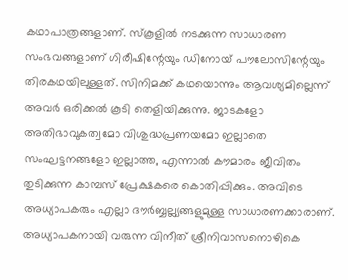കഥാപാത്രങ്ങളാണ്. സ്‌കൂളില്‍ നടക്കുന്ന സാധാരണ സംഭവങ്ങളാണ് ഗിരീഷിന്റേയും ഡിനോയ് പൗലോസിന്റേയും തിരകഥയിലുള്ളത്. സിനിമക്ക് കഥയൊന്നും ആവശ്യമില്ലെന്ന് അവര്‍ ഒരിക്കല്‍ കൂടി തെളിയിക്കുന്നു. ജാടകളോ അതിഭാവുകത്വമോ വിശുദ്ധപ്രണയമോ ഇല്ലാതെ സംഘട്ടനങ്ങളോ ഇല്ലാത്ത, എന്നാല്‍ കൗമാരം ജീവിതം തുടിക്കുന്ന കാമ്പസ് പ്രേക്ഷകരെ കൊതിപ്പിക്കും. അവിടെ അധ്യാപകരും എല്ലാ ദൗര്‍ബ്ബല്ല്യങ്ങളുമുള്ള സാധാരണക്കാരാണ്. അധ്യാപകനായി വരുന്ന വിനീത് ശ്രീനിവാസനൊഴികെ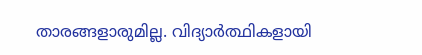താരങ്ങളാരുമില്ല. വിദ്യാര്‍ത്ഥികളായി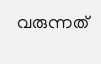വരുന്നത്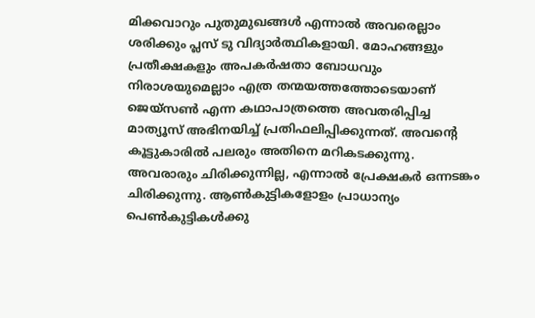മിക്കവാറും പുതുമുഖങ്ങള്‍ എന്നാല്‍ അവരെല്ലാം ശരിക്കും പ്ലസ് ടു വിദ്യാര്‍ത്ഥികളായി. മോഹങ്ങളും പ്രതീക്ഷകളും അപകര്‍ഷതാ ബോധവും നിരാശയുമെല്ലാം എത്ര തന്മയത്തത്തോടെയാണ് ജെയ്സണ്‍ എന്ന കഥാപാത്രത്തെ അവതരിപ്പിച്ച മാത്യൂസ് അഭിനയിച്ച് പ്രതിഫലിപ്പിക്കുന്നത്. അവന്റെ കൂട്ടുകാരില്‍ പലരും അതിനെ മറികടക്കുന്നു. അവരാരും ചിരിക്കുന്നില്ല, എന്നാല്‍ പ്രേക്ഷകര്‍ ഒന്നടങ്കം ചിരിക്കുന്നു. ആണ്‍കുട്ടികളോളം പ്രാധാന്യം പെണ്‍കുട്ടികള്‍ക്കു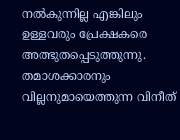നല്‍കുന്നില്ല എങ്കിലും ഉള്ളവരും പ്രേക്ഷകരെ അത്ഭുതപ്പെടുത്തുന്നു. തമാശക്കാരനും വില്ലനുമായെത്തുന്ന വിനീത്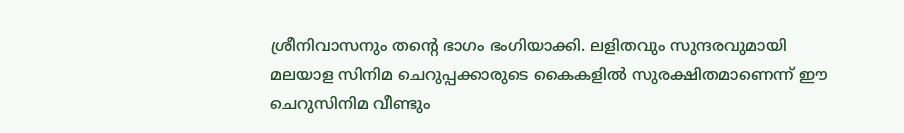ശ്രീനിവാസനും തന്റെ ഭാഗം ഭംഗിയാക്കി. ലളിതവും സുന്ദരവുമായി മലയാള സിനിമ ചെറുപ്പക്കാരുടെ കൈകളില്‍ സുരക്ഷിതമാണെന്ന് ഈ ചെറുസിനിമ വീണ്ടും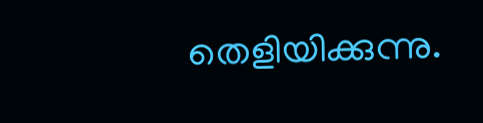തെളിയിക്കുന്നു.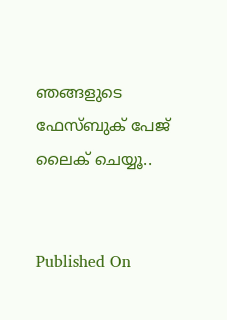ഞങ്ങളുടെ ഫേസ്ബുക് പേജ് ലൈക് ചെയ്യൂ..


Published On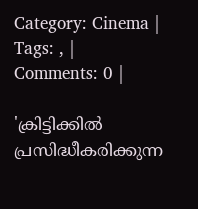Category: Cinema | Tags: , | Comments: 0 |

'ക്രിട്ടിക്കില്‍ പ്രസിദ്ധീകരിക്കുന്ന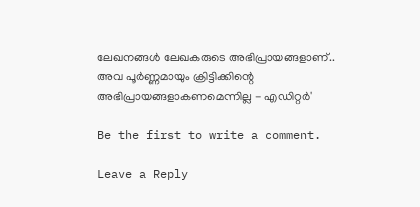ലേഖനങ്ങള്‍ ലേഖകരുടെ അഭിപ്രായങ്ങളാണ്.. അവ പൂര്‍ണ്ണമായും ക്രിട്ടിക്കിന്റെ അഭിപ്രായങ്ങളാകണമെന്നില്ല - എഡിറ്റര്‍'

Be the first to write a comment.

Leave a Reply